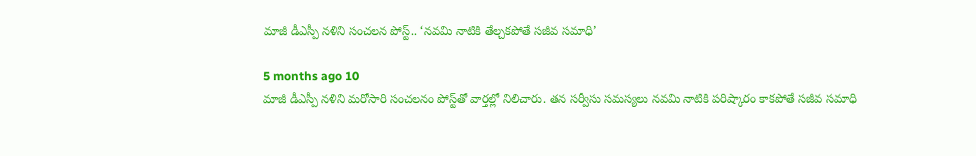మాజీ డీఎస్పీ నళిని సంచలన పోస్ట్.. ‘నవమి నాటికి తేల్చకపోతే సజీవ సమాధి’

5 months ago 10
మాజీ డీఎస్పీ నళిని మరోసారి సంచలనం పోస్ట్‌తో వార్తల్లో నిలిచారు. తన సర్వీసు సమస్యలు నవమి నాటికి పరిష్కారం కాకపోతే సజీవ సమాధి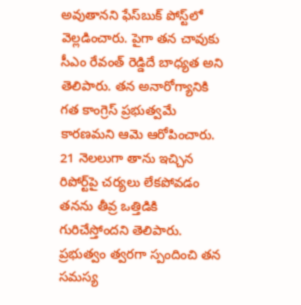అవుతానని ఫేస్‌బుక్‌ పోస్ట్‌లో వెల్లడించారు. పైగా తన చావుకు సీఎం రేవంత్ రెడ్డిదే బాధ్యత అని తెలిపారు. తన అనారోగ్యానికి గత కాంగ్రెస్ ప్రభుత్వమే కారణమని ఆమె ఆరోపించారు. 21 నెలలుగా తాను ఇచ్చిన రిపోర్ట్‌పై చర్యలు లేకపోవడం తనను తీవ్ర ఒత్తిడికి గురిచేస్తోందని తెలిపారు. ప్రభుత్వం త్వరగా స్పందించి తన సమస్య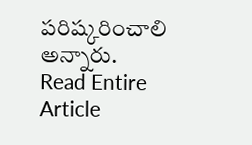పరిష్కరించాలి అన్నారు.
Read Entire Article